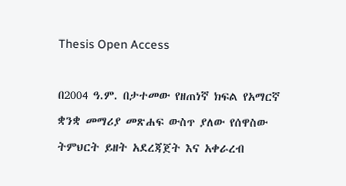Thesis Open Access

በ2004 ዓ.ም. በታተመው የዘጠነኛ ክፍል የአማርኛ ቋንቋ መማሪያ መጽሐፍ ውስጥ ያለው የሰዋስው ትምህርት ይዘት አደረጃጀት እና አቀራረብ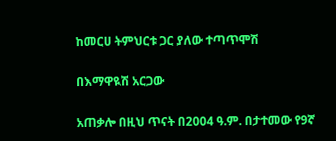ከመርሀ ትምህርቱ ጋር ያለው ተጣጥሞሽ

በእማዋዪሽ አርጋው

አጠቃሎ በዚህ ጥናት በ2004 ዓ.ም. በታተመው የ9ኛ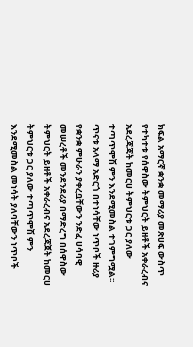ክፍል አማርኛ ቋንቋ መማሪያ መጽሀፍ ውስጥ የተካተቱ የሰዋስው ትምህርት ይዘቶች አቀራረብና አደረጃጃት ከመርሀ ትምህርቱ ጋር ያለው ተጣጥሞሽ ምን እንደሚመስል ተገምግሟል፡፡ ጥናቱ አላማ አድርጎ በተነሳቸው ነጥቦች ዙሪያ የቋንቋ ምሁራን ያቀረቧቸውን ንድፈ ሀሳባዊ መሠረቶች መንደንደሪያ በማድረግ በሰዋስው ትምህርት ይዘቶች አቀራረብና አደረጃጀት ከመርሀ ትምህርቱ ጋር ያለው ተጣጥሞሽ ምን እንደሚመስል መነሳት ያለባቸውን ነጥቦች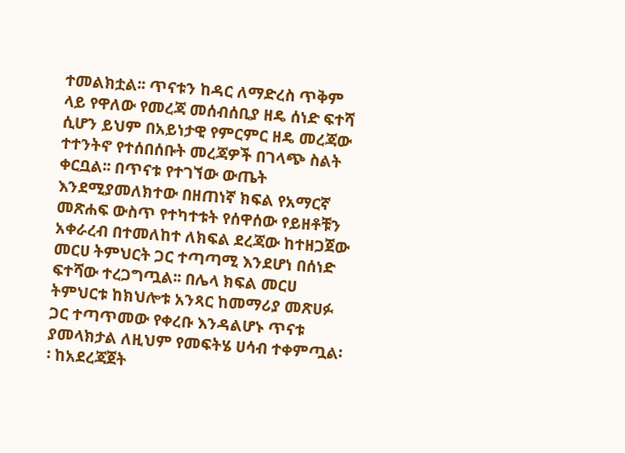ተመልክቷል፡፡ ጥናቱን ከዳር ለማድረስ ጥቅም ላይ የዋለው የመረጃ መሰብሰቢያ ዘዴ ሰነድ ፍተሻ ሲሆን ይህም በአይነታዊ የምርምር ዘዴ መረጃው ተተንትኖ የተሰበሰቡት መረጃዎች በገላጭ ስልት ቀርቧል፡፡ በጥናቱ የተገኘው ውጤት እንደሚያመለክተው በዘጠነኛ ክፍል የአማርኛ መጽሐፍ ውስጥ የተካተቱት የሰዋሰው የይዘቶቹን አቀራረብ በተመለከተ ለክፍል ደረጃው ከተዘጋጀው መርሀ ትምህርት ጋር ተጣጣሚ እንደሆነ በሰነድ ፍተሻው ተረጋግጧል፡፡ በሌላ ክፍል መርሀ ትምህርቱ ከክህሎቱ አንጻር ከመማሪያ መጽሀፉ ጋር ተጣጥመው የቀረቡ እንዳልሆኑ ጥናቱ ያመላክታል ለዚህም የመፍትሄ ሀሳብ ተቀምጧል፡፡ ከአደረጃጀት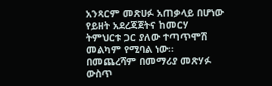አንጻርም መጽሀፉ አጠቃላይ በሆነው የይዘት አደረጃጀትና ከመርሃ ትምህርቱ ጋር ያለው ተጣጥሞሽ መልካም የሚባል ነው፡፡ በመጨረሻም በመማሪያ መጽሃፉ ውስጥ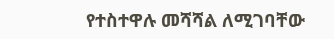የተስተዋሉ መሻሻል ለሚገባቸው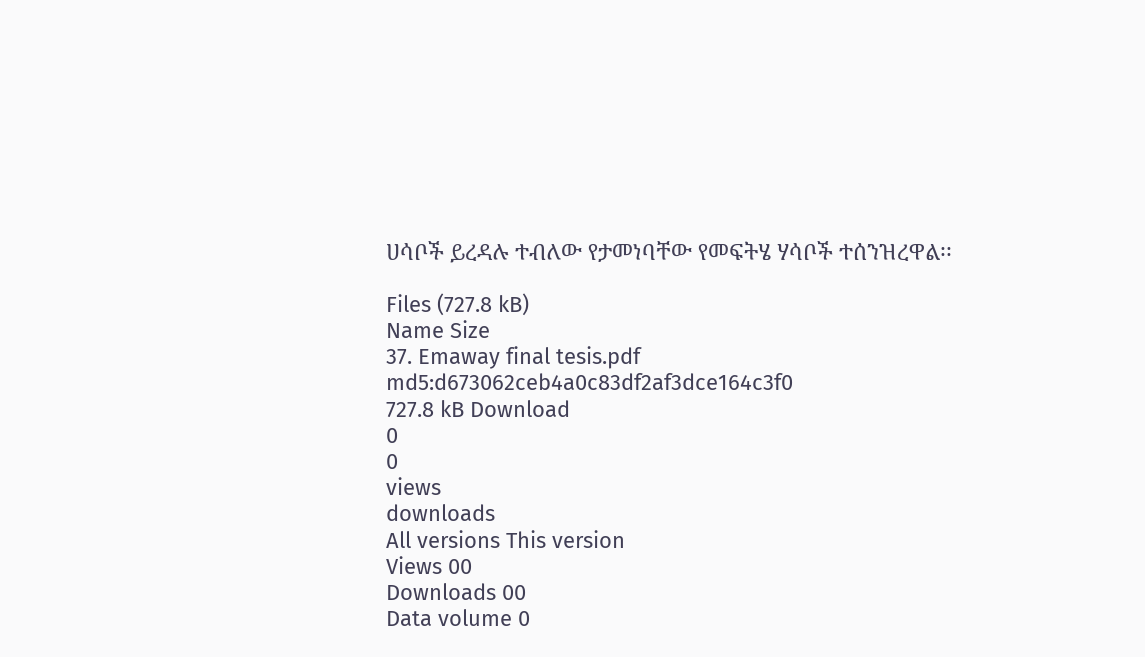ሀሳቦች ይረዳሉ ተብለው የታመነባቸው የመፍትሄ ሃሳቦች ተሰንዝረዋል፡፡

Files (727.8 kB)
Name Size
37. Emaway final tesis.pdf
md5:d673062ceb4a0c83df2af3dce164c3f0
727.8 kB Download
0
0
views
downloads
All versions This version
Views 00
Downloads 00
Data volume 0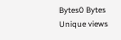Bytes0 Bytes
Unique views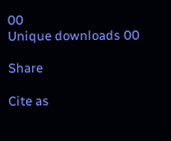00
Unique downloads 00

Share

Cite as